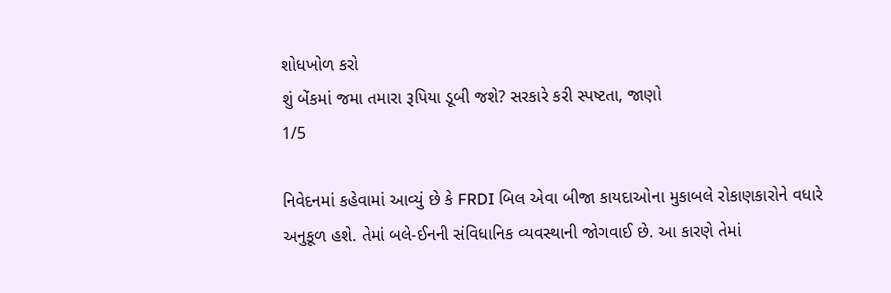શોધખોળ કરો
શું બેંકમાં જમા તમારા રૂપિયા ડૂબી જશે? સરકારે કરી સ્પષ્ટતા, જાણો
1/5

નિવેદનમાં કહેવામાં આવ્યું છે કે FRDI બિલ એવા બીજા કાયદાઓના મુકાબલે રોકાણકારોને વધારે અનુકૂળ હશે. તેમાં બલે-ઈનની સંવિધાનિક વ્યવસ્થાની જોગવાઈ છે. આ કારણે તેમાં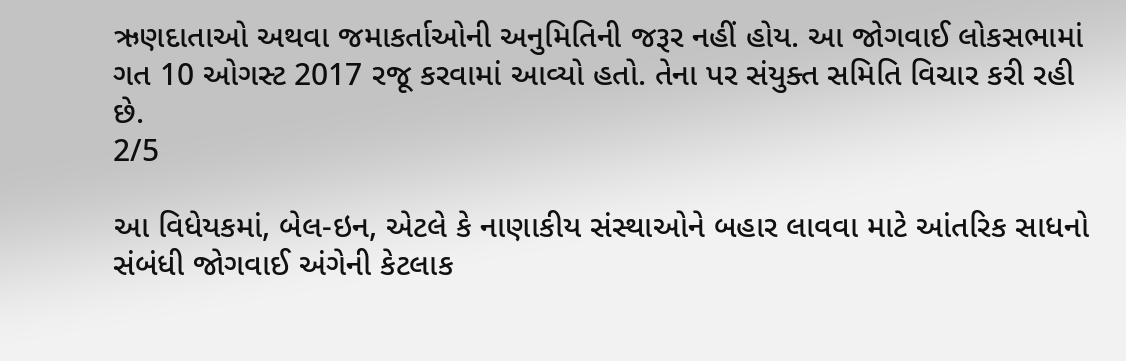ઋણદાતાઓ અથવા જમાકર્તાઓની અનુમિતિની જરૂર નહીં હોય. આ જોગવાઈ લોકસભામાં ગત 10 ઓગસ્ટ 2017 રજૂ કરવામાં આવ્યો હતો. તેના પર સંયુક્ત સમિતિ વિચાર કરી રહી છે.
2/5

આ વિધેયકમાં, બેલ-ઇન, એટલે કે નાણાકીય સંસ્થાઓને બહાર લાવવા માટે આંતરિક સાધનો સંબંધી જોગવાઈ અંગેની કેટલાક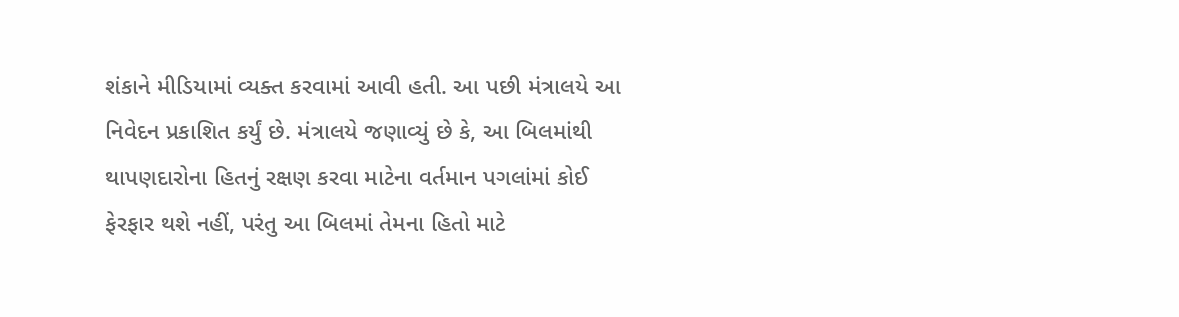શંકાને મીડિયામાં વ્યક્ત કરવામાં આવી હતી. આ પછી મંત્રાલયે આ નિવેદન પ્રકાશિત કર્યું છે. મંત્રાલયે જણાવ્યું છે કે, આ બિલમાંથી થાપણદારોના હિતનું રક્ષણ કરવા માટેના વર્તમાન પગલાંમાં કોઈ ફેરફાર થશે નહીં, પરંતુ આ બિલમાં તેમના હિતો માટે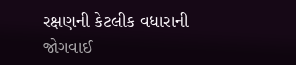રક્ષણની કેટલીક વધારાની જોગવાઈ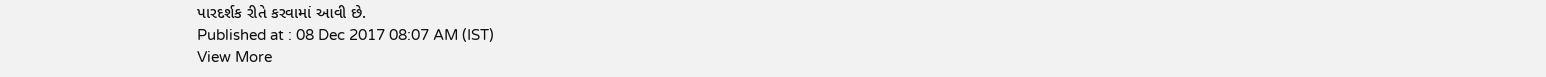પારદર્શક રીતે કરવામાં આવી છે.
Published at : 08 Dec 2017 08:07 AM (IST)
View More